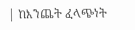| ከእንጨት ፈላጭነት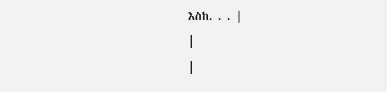እስከ. . . |
|
|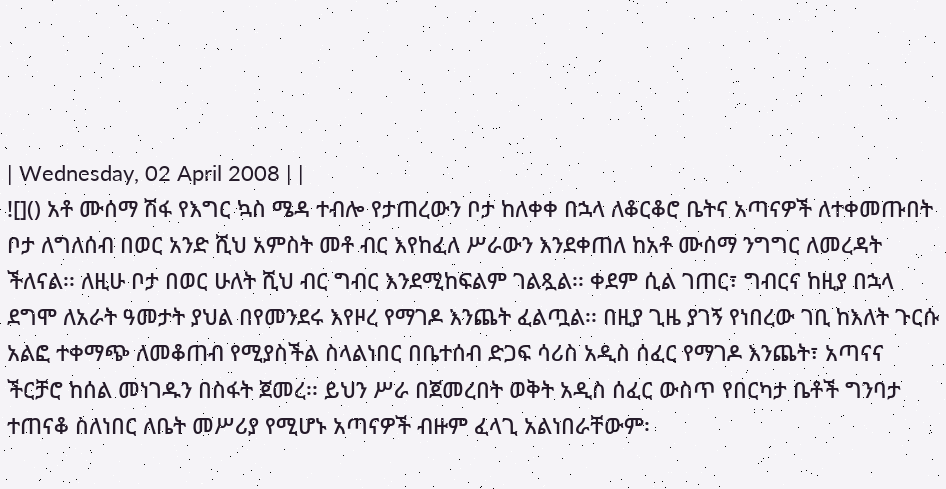| Wednesday, 02 April 2008 | |
![]() አቶ ሙሰማ ሽፋ የእግር ኳስ ሜዳ ተብሎ የታጠረውን ቦታ ከለቀቀ በኋላ ለቆርቆሮ ቤትና አጣናዎች ለተቀመጡበት ቦታ ለግለሰብ በወር አንድ ሺህ አምስት መቶ ብር እየከፈለ ሥራውን እንደቀጠለ ከአቶ ሙሰማ ንግግር ለመረዳት ችለናል፡፡ ለዚሁ ቦታ በወር ሁለት ሺህ ብር ግብር እንደሚከፍልም ገልጿል፡፡ ቀደም ሲል ገጠር፣ ግብርና ከዚያ በኋላ ደግሞ ለአራት ዓመታት ያህል በየመንደሩ እየዞረ የማገዶ እንጨት ፈልጧል፡፡ በዚያ ጊዜ ያገኝ የነበረው ገቢ ከእለት ጉርሱ አልፎ ተቀማጭ ለመቆጠብ የሚያስችል ስላልነበር በቤተሰብ ድጋፍ ሳሪስ አዲስ ሰፈር የማገዶ እንጨት፣ አጣናና ችርቻሮ ከሰል መነገዱን በስፋት ጀመረ፡፡ ይህን ሥራ በጀመረበት ወቅት አዲስ ሰፈር ውስጥ የበርካታ ቤቶች ግንባታ ተጠናቆ ስለነበር ለቤት መሥሪያ የሚሆኑ አጣናዎች ብዙም ፈላጊ አልነበራቸውም፡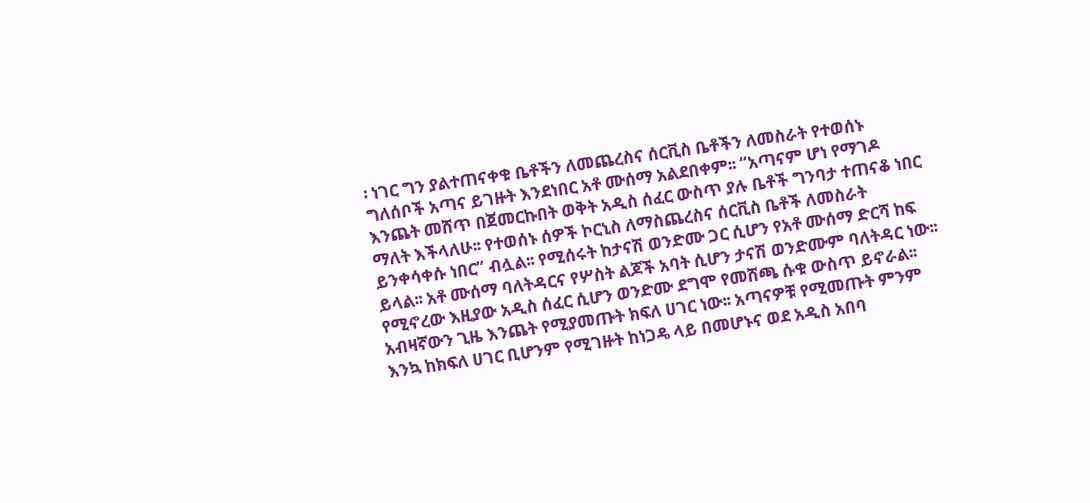፡ ነገር ግን ያልተጠናቀቁ ቤቶችን ለመጨረስና ሰርቪስ ቤቶችን ለመስራት የተወሰኑ ግለሰቦች አጣና ይገዙት እንደነበር አቶ ሙሰማ አልደበቀም፡፡ “አጣናም ሆነ የማገዶ እንጨት መሸጥ በጀመርኩበት ወቅት አዲስ ሰፈር ውስጥ ያሉ ቤቶች ግንባታ ተጠናቆ ነበር ማለት እችላለሁ፡፡ የተወሰኑ ሰዎች ኮርኒስ ለማስጨረስና ሰርቪስ ቤቶች ለመስራት ይንቀሳቀሱ ነበር” ብሏል፡፡ የሚሰሩት ከታናሽ ወንድሙ ጋር ሲሆን የአቶ ሙሰማ ድርሻ ከፍ ይላል፡፡ አቶ ሙሰማ ባለትዳርና የሦስት ልጆች አባት ሲሆን ታናሽ ወንድሙም ባለትዳር ነው፡፡ የሚኖረው እዚያው አዲስ ሰፈር ሲሆን ወንድሙ ደግሞ የመሸጫ ሱቁ ውስጥ ይኖራል፡፡ አብዛኛውን ጊዜ እንጨት የሚያመጡት ክፍለ ሀገር ነው፡፡ አጣናዎቹ የሚመጡት ምንም እንኳ ከክፍለ ሀገር ቢሆንም የሚገዙት ከነጋዴ ላይ በመሆኑና ወደ አዲስ አበባ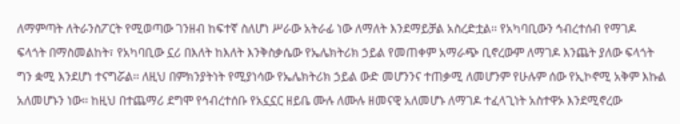ለማምጣት ለትራንስፖርት የሚወጣው ገንዘብ ከፍተኛ ስለሆነ ሥራው አትራፊ ነው ለማለት እንደማይቻል አስረድቷል፡፡ የአካባቢውን ኅብረተሰብ የማገዶ ፍላጎት በማስመልከት፣ የአካባቢው ኗሪ በእለት ከእለት እንቅስቃሴው የኤሌክትሪክ ኃይል የመጠቀም አማራጭ ቢኖረውም ለማገዶ እንጨት ያለው ፍላጎት ግን ቋሚ እንደሆነ ተናግሯል፡፡ ለዚህ በምክንያትነት የሚያነሳው የኤሌክትሪክ ኃይል ውድ መሆንንና ተጠቃሚ ለመሆንም የሁሉም ሰው የኢኮኖሚ አቅም እኩል አለመሆኑን ነው፡፡ ከዚህ በተጨማሪ ደግሞ የኅብረተሰቡ የአኗኗር ዘይቤ ሙሉ ለሙሉ ዘመናዊ አለመሆኑ ለማገዶ ተፈላጊነት አስተዋኦ እንደሚኖረው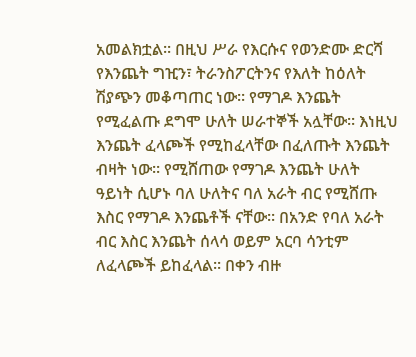አመልክቷል፡፡ በዚህ ሥራ የእርሱና የወንድሙ ድርሻ የእንጨት ግዢን፣ ትራንስፖርትንና የእለት ከዕለት ሽያጭን መቆጣጠር ነው፡፡ የማገዶ እንጨት የሚፈልጡ ደግሞ ሁለት ሠራተኞች አሏቸው፡፡ እነዚህ እንጨት ፈላጮች የሚከፈላቸው በፈለጡት እንጨት ብዛት ነው፡፡ የሚሸጠው የማገዶ እንጨት ሁለት ዓይነት ሲሆኑ ባለ ሁለትና ባለ አራት ብር የሚሸጡ እስር የማገዶ እንጨቶች ናቸው፡፡ በአንድ የባለ አራት ብር እስር እንጨት ሰላሳ ወይም አርባ ሳንቲም ለፈላጮች ይከፈላል፡፡ በቀን ብዙ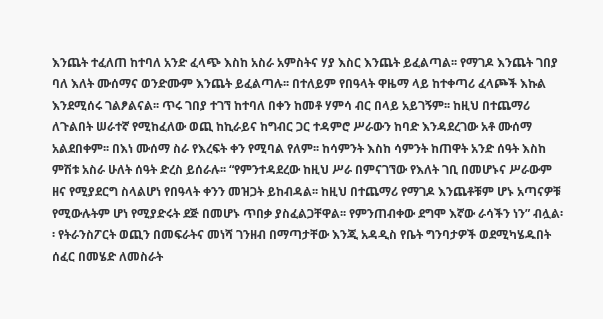እንጨት ተፈለጠ ከተባለ አንድ ፈላጭ እስከ አስራ አምስትና ሃያ እስር እንጨት ይፈልጣል፡፡ የማገዶ እንጨት ገበያ ባለ እለት ሙሰማና ወንድሙም እንጨት ይፈልጣሉ፡፡ በተለይም የበዓላት ዋዜማ ላይ ከተቀጣሪ ፈላጮች እኩል እንደሚሰሩ ገልፆልናል፡፡ ጥሩ ገበያ ተገኘ ከተባለ በቀን ከመቶ ሃምሳ ብር በላይ አይገኝም፡፡ ከዚህ በተጨማሪ ለጉልበት ሠራተኛ የሚከፈለው ወጪ ከኪራይና ከግብር ጋር ተዳምሮ ሥራውን ከባድ እንዳደረገው አቶ ሙሰማ አልደበቀም፡፡ በእነ ሙሰማ ስራ የእረፍት ቀን የሚባል የለም፡፡ ከሳምንት እስከ ሳምንት ከጠዋት አንድ ሰዓት እስከ ምሽቱ አስራ ሁለት ሰዓት ድረስ ይሰራሉ፡፡ “የምንተዳደረው ከዚህ ሥራ በምናገኘው የእለት ገቢ በመሆኑና ሥራውም ዘና የሚያደርግ ስላልሆነ የበዓላት ቀንን መዝጋት ይከብዳል፡፡ ከዚህ በተጨማሪ የማገዶ እንጨቶቹም ሆኑ አጣናዎቹ የሚውሉትም ሆነ የሚያድሩት ደጅ በመሆኑ ጥበቃ ያስፈልጋቸዋል፡፡ የምንጠብቀው ደግሞ እኛው ራሳችን ነን” ብሏል፡፡ የትራንስፖርት ወጪን በመፍራትና መነሻ ገንዘብ በማጣታቸው እንጂ አዳዲስ የቤት ግንባታዎች ወደሚካሄዱበት ሰፈር በመሄድ ለመስራት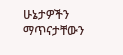ሁኔታዎችን ማጥናታቸውን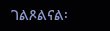ገልጾልናል፡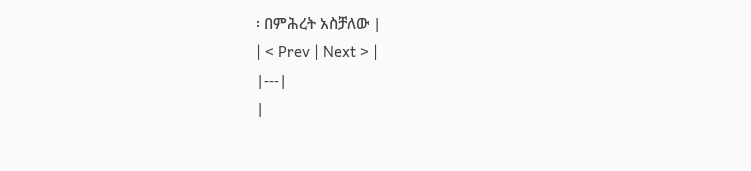፡ በምሕረት አስቻለው |
| < Prev | Next > |
|---|
|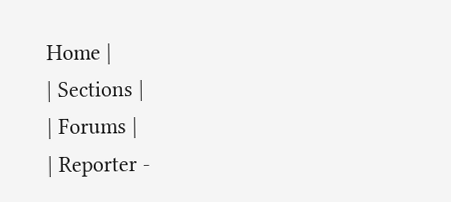Home |
| Sections |
| Forums |
| Reporter -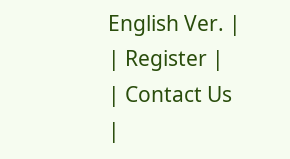English Ver. |
| Register |
| Contact Us |